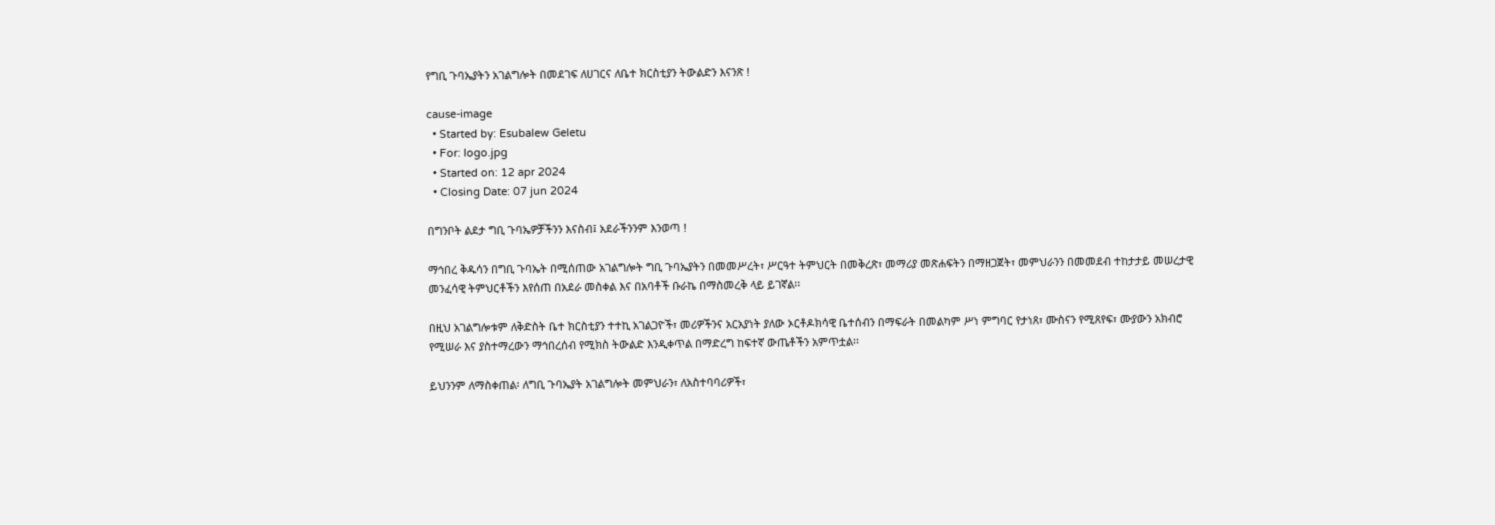የግቢ ጉባኤያትን አገልግሎት በመደገፍ ለሀገርና ለቤተ ክርስቲያን ትውልድን እናንጽ !

cause-image
  • Started by: Esubalew Geletu
  • For: logo.jpg
  • Started on: 12 apr 2024
  • Closing Date: 07 jun 2024

በግንቦት ልደታ ግቢ ጉባኤዎቻችንን እናስብ፤ አደራችንንም እንወጣ !

ማኅበረ ቅዱሳን በግቢ ጉባኤት በሚሰጠው አገልግሎት ግቢ ጉባኤያትን በመመሥረት፣ ሥርዓተ ትምህርት በመቅረጽ፣ መማሪያ መጽሐፍትን በማዘጋጀት፣ መምህራንን በመመደብ ተከታታይ መሠረታዊ መንፈሳዊ ትምህርቶችን እየሰጠ በአደራ መስቀል እና በአባቶች ቡራኬ በማስመረቅ ላይ ይገኛል፡፡

በዚህ አገልግሎቱም ለቅድስት ቤተ ክርስቲያን ተተኪ አገልጋዮች፣ መሪዎችንና አርአያነት ያለው ኦርቶዶክሳዊ ቤተሰብን በማፍራት በመልካም ሥነ ምግባር የታነጸ፣ ሙስናን የሚጸየፍ፣ ሙያውን አክብሮ የሚሠራ እና ያስተማረውን ማኅበረሰብ የሚክስ ትውልድ እንዲቀጥል በማድረግ ከፍተኛ ውጤቶችን አምጥቷል፡፡

ይህንንም ለማስቀጠል፡ ለግቢ ጉባኤያት አገልግሎት መምህራን፣ ለአስተባባሪዎች፣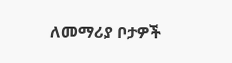ለመማሪያ ቦታዎች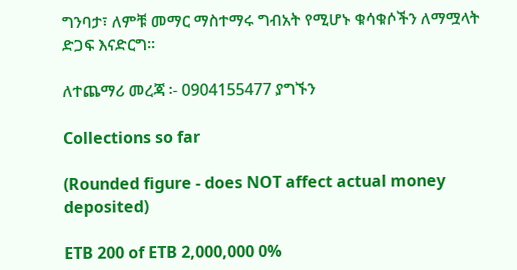ግንባታ፣ ለምቹ መማር ማስተማሩ ግብአት የሚሆኑ ቁሳቁሶችን ለማሟላት ድጋፍ እናድርግ፡፡

ለተጨማሪ መረጃ ፡- 0904155477 ያግኙን

Collections so far

(Rounded figure - does NOT affect actual money deposited)

ETB 200 of ETB 2,000,000 0%